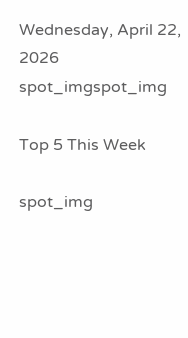Wednesday, April 22, 2026
spot_imgspot_img

Top 5 This Week

spot_img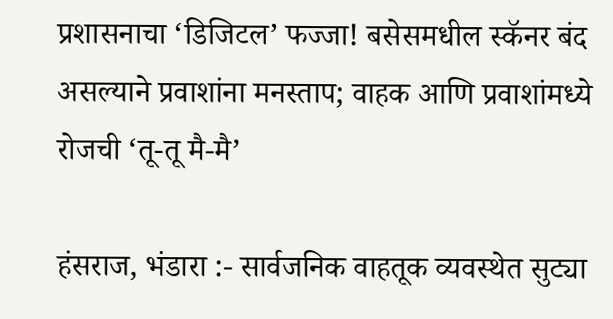प्रशासनाचा ‘डिजिटल’ फज्जा! बसेसमधील स्कॅनर बंद असल्याने प्रवाशांना मनस्ताप; वाहक आणि प्रवाशांमध्ये रोजची ‘तू-तू मै-मै’

हंसराज, भंडारा :- सार्वजनिक वाहतूक व्यवस्थेत सुट्या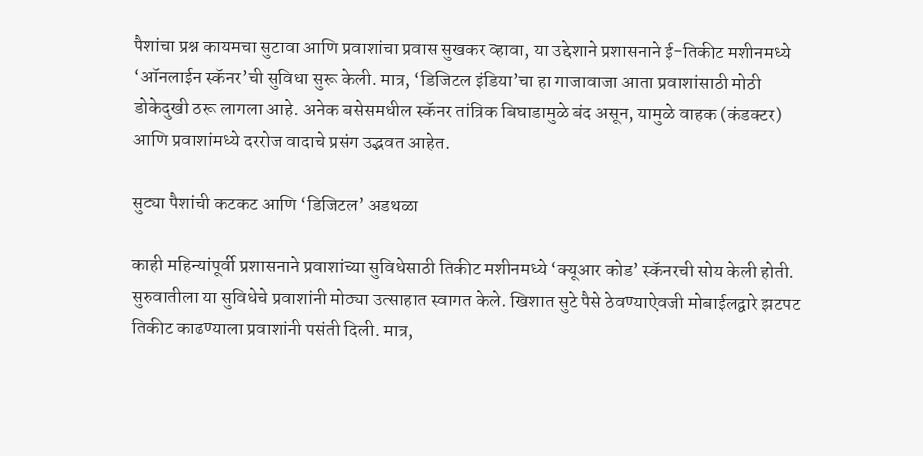पैशांचा प्रश्न कायमचा सुटावा आणि प्रवाशांचा प्रवास सुखकर व्हावा, या उद्देशाने प्रशासनाने ई-तिकीट मशीनमध्ये ‘ऑनलाईन स्कॅनर’ची सुविधा सुरू केली. मात्र, ‘डिजिटल इंडिया’चा हा गाजावाजा आता प्रवाशांसाठी मोठी डोकेदुखी ठरू लागला आहे. अनेक बसेसमधील स्कॅनर तांत्रिक बिघाडामुळे बंद असून, यामुळे वाहक (कंडक्टर) आणि प्रवाशांमध्ये दररोज वादाचे प्रसंग उद्भवत आहेत.

सुट्या पैशांची कटकट आणि ‘डिजिटल’ अडथळा

काही महिन्यांपूर्वी प्रशासनाने प्रवाशांच्या सुविधेसाठी तिकीट मशीनमध्ये ‘क्यूआर कोड’ स्कॅनरची सोय केली होती. सुरुवातीला या सुविधेचे प्रवाशांनी मोठ्या उत्साहात स्वागत केले. खिशात सुटे पैसे ठेवण्याऐवजी मोबाईलद्वारे झटपट तिकीट काढण्याला प्रवाशांनी पसंती दिली. मात्र,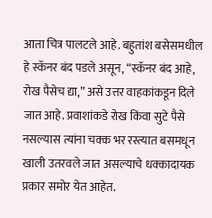आता चित्र पालटले आहे. बहुतांश बसेसमधील हे स्कॅनर बंद पडले असून, “स्कॅनर बंद आहे, रोख पैसेच द्या,” असे उत्तर वाहकांकडून दिले जात आहे. प्रवाशांकडे रोख किंवा सुटे पैसे नसल्यास त्यांना चक्क भर रस्त्यात बसमधून खाली उतरवले जात असल्याचे धक्कादायक प्रकार समोर येत आहेत.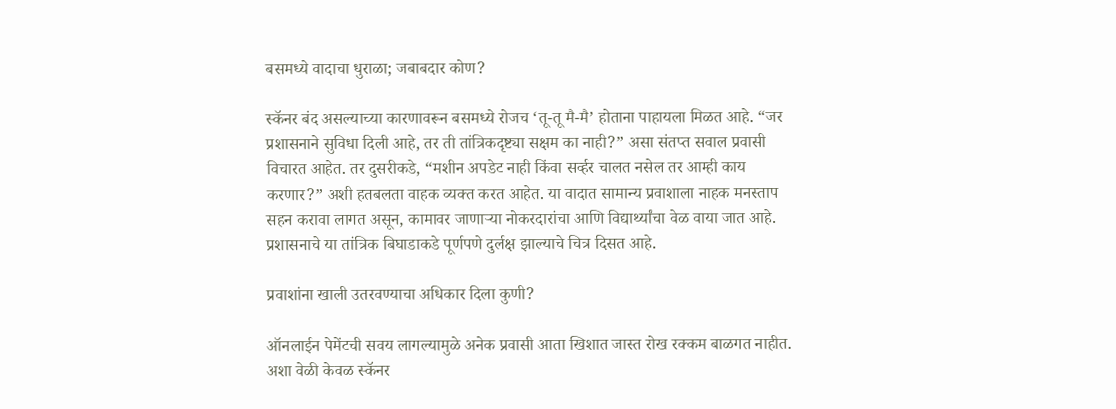बसमध्ये वादाचा धुराळा; जबाबदार कोण?

स्कॅनर बंद असल्याच्या कारणावरून बसमध्ये रोजच ‘तू-तू मै-मै’ होताना पाहायला मिळत आहे. “जर प्रशासनाने सुविधा दिली आहे, तर ती तांत्रिकदृष्ट्या सक्षम का नाही?” असा संतप्त सवाल प्रवासी विचारत आहेत. तर दुसरीकडे, “मशीन अपडेट नाही किंवा सर्व्हर चालत नसेल तर आम्ही काय करणार?” अशी हतबलता वाहक व्यक्त करत आहेत. या वादात सामान्य प्रवाशाला नाहक मनस्ताप सहन करावा लागत असून, कामावर जाणाऱ्या नोकरदारांचा आणि विद्यार्थ्यांचा वेळ वाया जात आहे. प्रशासनाचे या तांत्रिक बिघाडाकडे पूर्णपणे दुर्लक्ष झाल्याचे चित्र दिसत आहे.

प्रवाशांना खाली उतरवण्याचा अधिकार दिला कुणी?

ऑनलाईन पेमेंटची सवय लागल्यामुळे अनेक प्रवासी आता खिशात जास्त रोख रक्कम बाळगत नाहीत. अशा वेळी केवळ स्कॅनर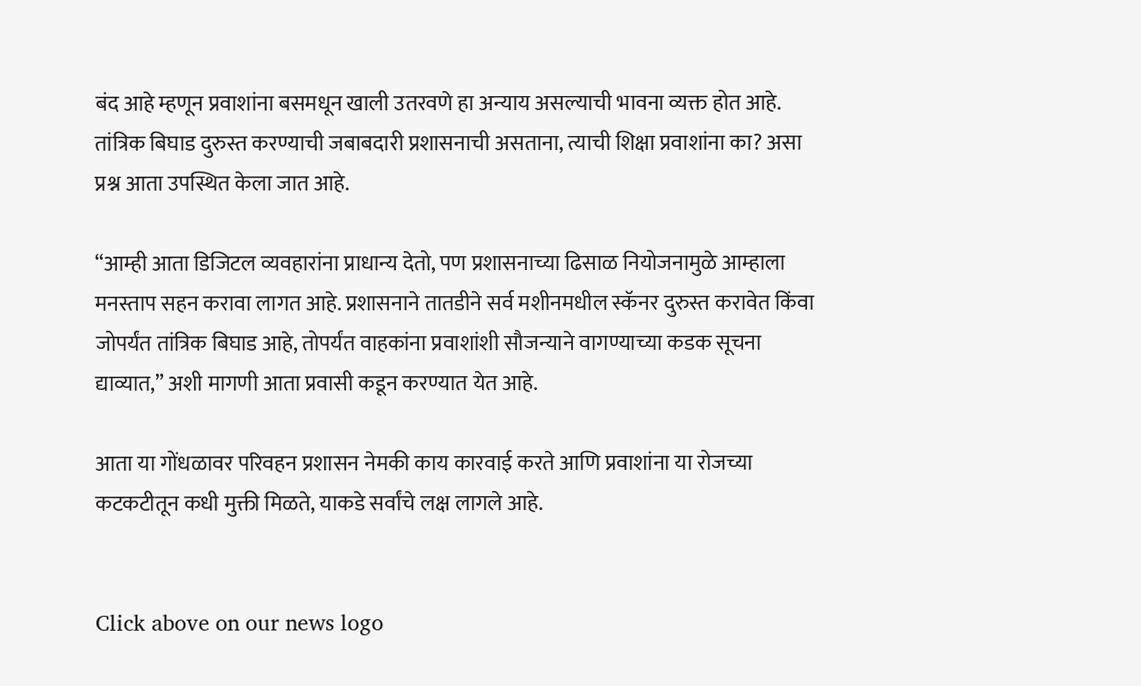बंद आहे म्हणून प्रवाशांना बसमधून खाली उतरवणे हा अन्याय असल्याची भावना व्यक्त होत आहे. तांत्रिक बिघाड दुरुस्त करण्याची जबाबदारी प्रशासनाची असताना, त्याची शिक्षा प्रवाशांना का? असा प्रश्न आता उपस्थित केला जात आहे.

“आम्ही आता डिजिटल व्यवहारांना प्राधान्य देतो, पण प्रशासनाच्या ढिसाळ नियोजनामुळे आम्हाला मनस्ताप सहन करावा लागत आहे. प्रशासनाने तातडीने सर्व मशीनमधील स्कॅनर दुरुस्त करावेत किंवा जोपर्यंत तांत्रिक बिघाड आहे, तोपर्यंत वाहकांना प्रवाशांशी सौजन्याने वागण्याच्या कडक सूचना द्याव्यात,” अशी मागणी आता प्रवासी कडून करण्यात येत आहे.

आता या गोंधळावर परिवहन प्रशासन नेमकी काय कारवाई करते आणि प्रवाशांना या रोजच्या कटकटीतून कधी मुक्ती मिळते, याकडे सर्वांचे लक्ष लागले आहे.


Click above on our news logo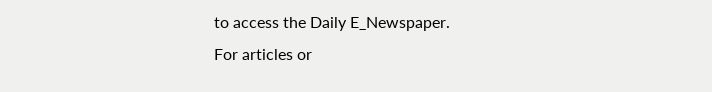to access the Daily E_Newspaper.
For articles or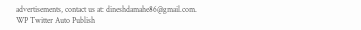advertisements, contact us at: dineshdamahe86@gmail.com.
WP Twitter Auto Publish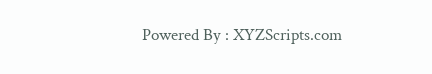Powered By : XYZScripts.com